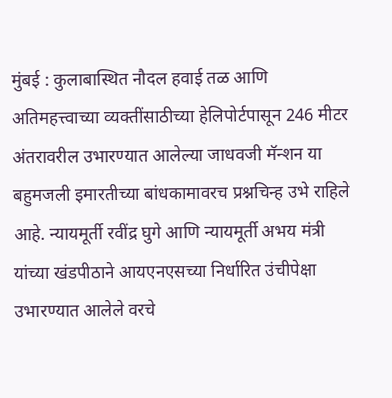मुंबई : कुलाबास्थित नौदल हवाई तळ आणि अतिमहत्त्वाच्या व्यक्तींसाठीच्या हेलिपोर्टपासून 246 मीटर अंतरावरील उभारण्यात आलेल्या जाधवजी मॅन्शन या बहुमजली इमारतीच्या बांधकामावरच प्रश्नचिन्ह उभे राहिले आहे. न्यायमूर्ती रवींद्र घुगे आणि न्यायमूर्ती अभय मंत्री यांच्या खंडपीठाने आयएनएसच्या निर्धारित उंचीपेक्षा उभारण्यात आलेले वरचे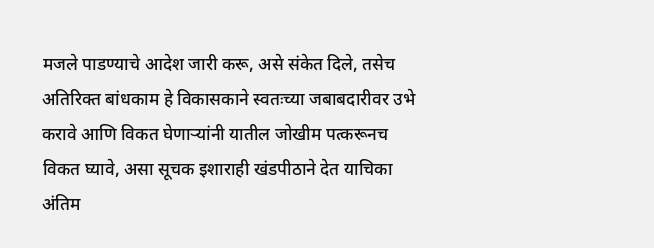मजले पाडण्याचे आदेश जारी करू, असे संकेत दिले, तसेच अतिरिक्त बांधकाम हे विकासकाने स्वतःच्या जबाबदारीवर उभे करावे आणि विकत घेणाऱ्यांनी यातील जोखीम पत्करूनच विकत घ्यावे, असा सूचक इशाराही खंडपीठाने देत याचिका अंतिम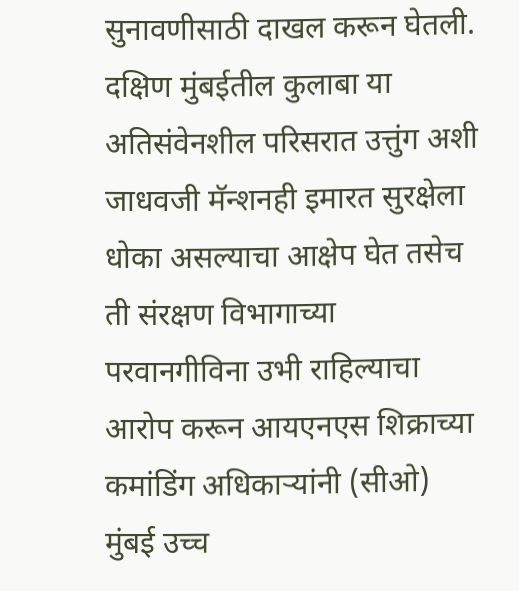सुनावणीसाठी दाखल करून घेतली.
दक्षिण मुंबईतील कुलाबा या अतिसंवेनशील परिसरात उत्तुंग अशी जाधवजी मॅन्शनही इमारत सुरक्षेला धोका असल्याचा आक्षेप घेत तसेच ती संरक्षण विभागाच्या परवानगीविना उभी राहिल्याचा आरोप करून आयएनएस शिक्राच्या कमांडिंग अधिकाऱ्यांनी (सीओ) मुंबई उच्च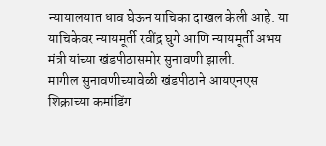न्यायालयात धाव घेऊन याचिका दाखल केली आहे. या याचिकेवर न्यायमूर्ती रवींद्र घुगे आणि न्यायमूर्ती अभय मंत्री यांच्या खंडपीठासमोर सुनावणी झाली.
मागील सुनावणीच्यावेळी खंडपीठाने आयएनएस शिक्राच्या कमांडिंग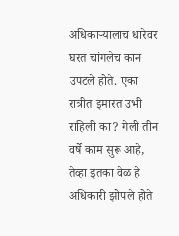अधिकाऱ्यालाच धारेवर घरत चांगलेच कान उपटले होते. एका रात्रीत इमारत उभी राहिली का? गेली तीन वर्षे काम सुरू आहे, तेव्हा इतका वेळ हे अधिकारी झोपले होते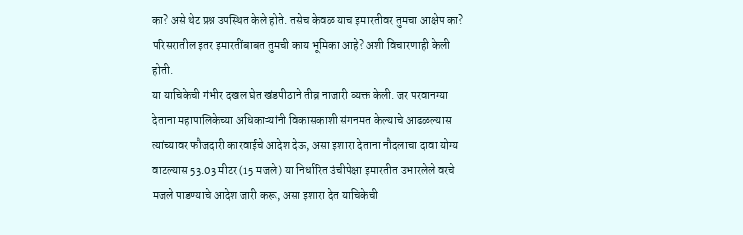का? असे थेट प्रश्न उपस्थित केले होते. तसेच केवळ याच इमारतीवर तुमचा आक्षेप का? परिसरातील इतर इमारतींबाबत तुमची काय भूमिका आहे? अशी विचारणाही केली होती.
या याचिकेची गंभीर दखल घेत खंडपीठाने तीव्र नाजारी व्यक्त केली. जर परवानग्या देताना महापालिकेच्या अधिकाऱ्यांनी विकासकाशी संगनमत केल्याचे आढळल्यास त्यांच्यावर फौजदारी कारवाईचे आदेश देऊ, असा इशारा देताना नौदलाचा दावा योग्य वाटल्यास 53.03 मीटर (15 मजले) या निर्धारित उंचीपेक्षा इमारतीत उभारलेले वरचे मजले पाडण्याचे आदेश जारी करू, असा इशारा देत याचिकेची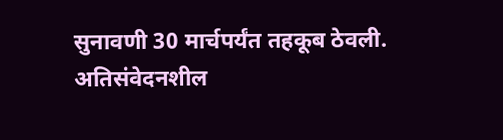सुनावणी 30 मार्चपर्यंत तहकूब ठेवली.
अतिसंवेदनशील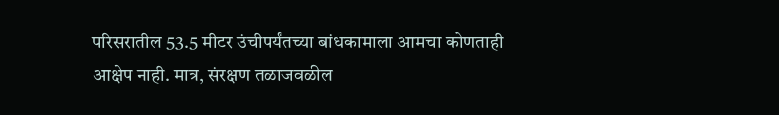परिसरातील 53.5 मीटर उंचीपर्यंतच्या बांधकामाला आमचा कोणताही आक्षेप नाही. मात्र, संरक्षण तळाजवळील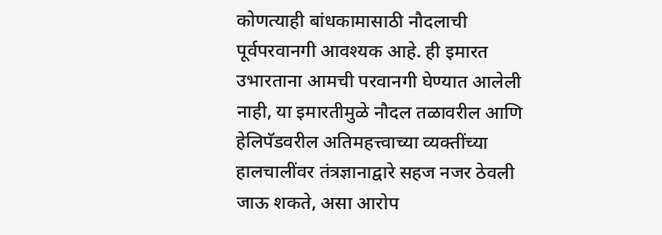कोणत्याही बांधकामासाठी नौदलाची पूर्वपरवानगी आवश्यक आहे. ही इमारत उभारताना आमची परवानगी घेण्यात आलेली नाही, या इमारतीमुळे नौदल तळावरील आणि हेलिपॅडवरील अतिमहत्त्वाच्या व्यक्तींच्या हालचालींवर तंत्रज्ञानाद्वारे सहज नजर ठेवली जाऊ शकते, असा आरोप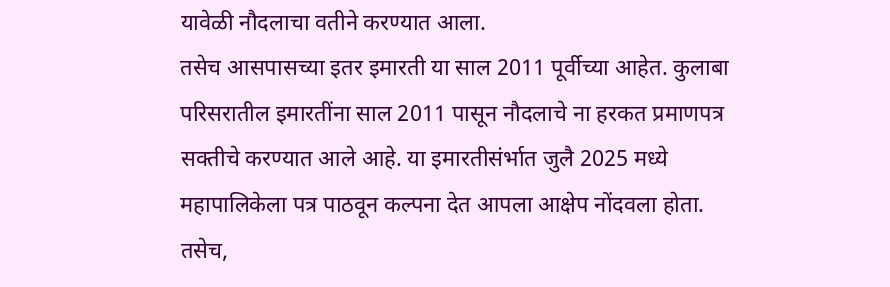यावेळी नौदलाचा वतीने करण्यात आला.
तसेच आसपासच्या इतर इमारती या साल 2011 पूर्वीच्या आहेत. कुलाबा परिसरातील इमारतींना साल 2011 पासून नौदलाचे ना हरकत प्रमाणपत्र सक्तीचे करण्यात आले आहे. या इमारतीसंर्भात जुलै 2025 मध्ये महापालिकेला पत्र पाठवून कल्पना देत आपला आक्षेप नोंदवला होता. तसेच,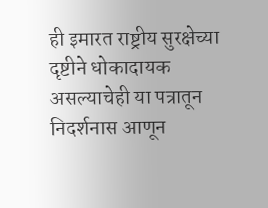ही इमारत राष्ट्रीय सुरक्षेच्या दृष्टीने धोकादायक असल्याचेही या पत्रातून निदर्शनास आणून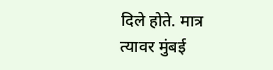दिले होते. मात्र त्यावर मुंबई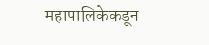महापालिकेकडून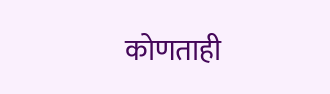कोणताही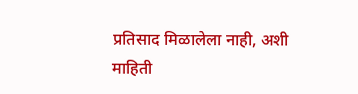प्रतिसाद मिळालेला नाही, अशी माहिती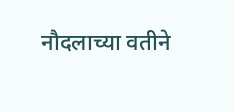नौदलाच्या वतीने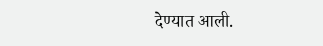देण्यात आली.